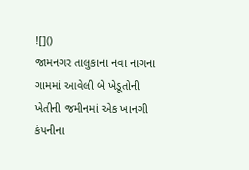![]()
જામનગર તાલુકાના નવા નાગના ગામમાં આવેલી બે ખેડૂતોની ખેતીની જમીનમાં એક ખાનગી કંપનીના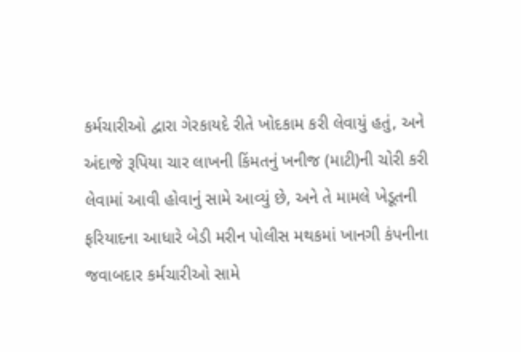કર્મચારીઓ દ્વારા ગેરકાયદે રીતે ખોદકામ કરી લેવાયું હતું, અને અંદાજે રૂપિયા ચાર લાખની કિંમતનું ખનીજ (માટી)ની ચોરી કરી લેવામાં આવી હોવાનું સામે આવ્યું છે, અને તે મામલે ખેડૂતની ફરિયાદના આધારે બેડી મરીન પોલીસ મથકમાં ખાનગી કંપનીના જવાબદાર કર્મચારીઓ સામે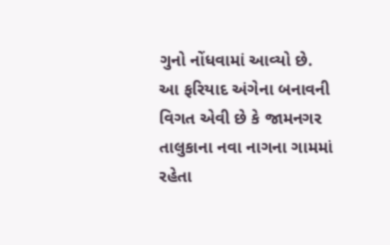ગુનો નોંધવામાં આવ્યો છે.
આ ફરિયાદ અંગેના બનાવની વિગત એવી છે કે જામનગર તાલુકાના નવા નાગના ગામમાં રહેતા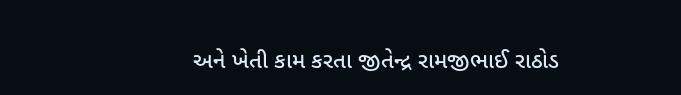અને ખેતી કામ કરતા જીતેન્દ્ર રામજીભાઈ રાઠોડ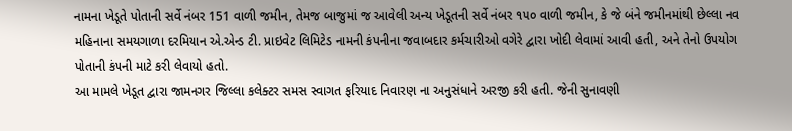નામના ખેડૂતે પોતાની સર્વે નંબર 151 વાળી જમીન, તેમજ બાજુમાં જ આવેલી અન્ય ખેડૂતની સર્વે નંબર ૧૫૦ વાળી જમીન, કે જે બંને જમીનમાંથી છેલ્લા નવ મહિનાના સમયગાળા દરમિયાન એ.એન્ડ ટી. પ્રાઇવેટ લિમિટેડ નામની કંપનીના જવાબદાર કર્મચારીઓ વગેરે દ્વારા ખોદી લેવામાં આવી હતી, અને તેનો ઉપયોગ પોતાની કંપની માટે કરી લેવાયો હતો.
આ મામલે ખેડૂત દ્વારા જામનગર જિલ્લા કલેક્ટર સમસ સ્વાગત ફરિયાદ નિવારણ ના અનુસંધાને અરજી કરી હતી. જેની સુનાવણી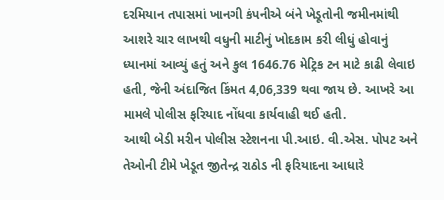દરમિયાન તપાસમાં ખાનગી કંપનીએ બંને ખેડૂતોની જમીનમાંથી આશરે ચાર લાખથી વધુની માટીનું ખોદકામ કરી લીધું હોવાનું ધ્યાનમાં આવ્યું હતું અને કુલ 1646.76 મેટ્રિક ટન માટે કાઢી લેવાઇ હતી, જેની અંદાજિત કિંમત 4,06,339 થવા જાય છે. આખરે આ મામલે પોલીસ ફરિયાદ નોંધવા કાર્યવાહી થઈ હતી.
આથી બેડી મરીન પોલીસ સ્ટેશનના પી.આઇ. વી.એસ. પોપટ અને તેઓની ટીમે ખેડૂત જીતેન્દ્ર રાઠોડ ની ફરિયાદના આધારે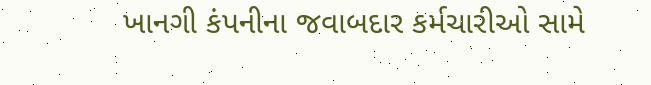ખાનગી કંપનીના જવાબદાર કર્મચારીઓ સામે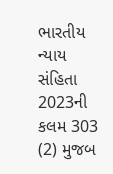ભારતીય ન્યાય સંહિતા 2023ની કલમ 303 (2) મુજબ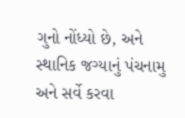ગુનો નોંધ્યો છે, અને સ્થાનિક જગ્યાનું પંચનામુ અને સર્વે કરવા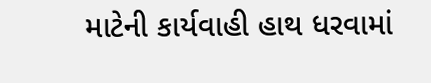માટેની કાર્યવાહી હાથ ધરવામાં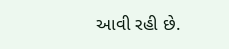આવી રહી છે.